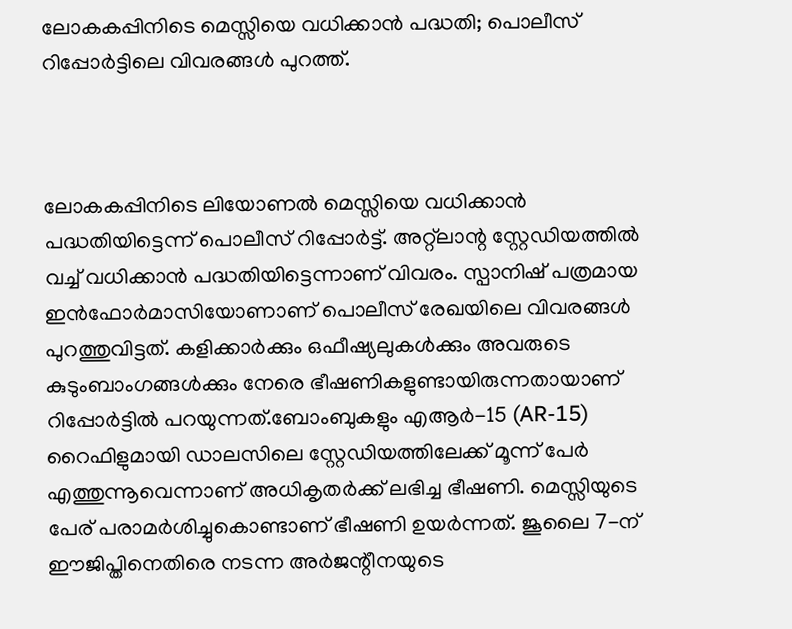ലോകകപ്പിനിടെ മെസ്സിയെ വധിക്കാൻ പദ്ധതി; പൊലീസ് റിപ്പോർട്ടിലെ വിവരങ്ങൾ പുറത്ത്.



ലോകകപ്പിനിടെ ലിയോണൽ മെസ്സിയെ വധിക്കാൻ പദ്ധതിയിട്ടെന്ന് പൊലീസ് റിപ്പോർട്ട്. അറ്റ്‌ലാന്റ സ്റ്റേഡിയത്തിൽ വച്ച് വധിക്കാൻ പദ്ധതിയിട്ടെന്നാണ് വിവരം. സ്പാനിഷ് പത്രമായ ഇൻഫോർമാസിയോണാണ് പൊലീസ് രേഖയിലെ വിവരങ്ങൾ പുറത്തുവിട്ടത്. കളിക്കാർക്കും ഒഫീഷ്യലുകൾക്കും അവരുടെ കുടുംബാംഗങ്ങൾക്കും നേരെ ഭീഷണികളുണ്ടായിരുന്നതായാണ് റിപ്പോർട്ടിൽ പറയുന്നത്.ബോംബുകളും എആർ-15 (AR-15) റൈഫിളുമായി ഡാലസിലെ സ്റ്റേഡിയത്തിലേക്ക് മൂന്ന് പേർ എത്തുന്നൂവെന്നാണ് അധികൃതർക്ക് ലഭിച്ച ഭീഷണി. മെസ്സിയുടെ പേര് പരാമർശിച്ചുകൊണ്ടാണ് ഭീഷണി ഉയർന്നത്. ജൂലൈ 7-ന് ഈജിപ്തിനെതിരെ നടന്ന അർജന്റീനയുടെ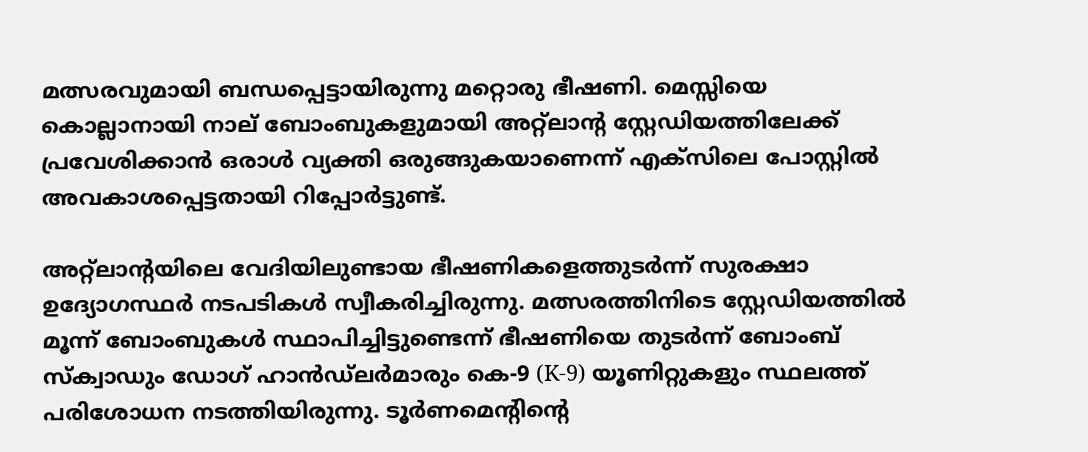മത്സരവുമായി ബന്ധപ്പെട്ടായിരുന്നു മറ്റൊരു ഭീഷണി. മെസ്സിയെ കൊല്ലാനായി നാല് ബോംബുകളുമായി അറ്റ്ലാന്റ സ്റ്റേഡിയത്തിലേക്ക് പ്രവേശിക്കാൻ ഒരാൾ വ്യക്തി ഒരുങ്ങുകയാണെന്ന് എക്സിലെ പോസ്റ്റിൽ അവകാശപ്പെട്ടതായി റിപ്പോർട്ടുണ്ട്.

അറ്റ്ലാന്റയിലെ വേദിയിലുണ്ടായ ഭീഷണികളെത്തുടർന്ന് സുരക്ഷാ ഉദ്യോഗസ്ഥർ നടപടികൾ സ്വീകരിച്ചിരുന്നു. മത്സരത്തിനിടെ സ്റ്റേഡിയത്തിൽ മൂന്ന് ബോംബുകൾ സ്ഥാപിച്ചിട്ടുണ്ടെന്ന് ഭീഷണിയെ തുടർന്ന് ബോംബ് സ്ക്വാഡും ഡോഗ് ഹാൻഡ്‌ലർമാരും കെ-9 (K-9) യൂണിറ്റുകളും സ്ഥലത്ത് പരിശോധന നടത്തിയിരുന്നു. ടൂർണമെന്റിന്റെ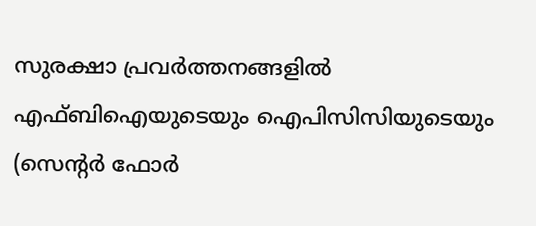സുരക്ഷാ പ്രവർത്തനങ്ങളിൽ എഫ്ബിഐയുടെയും ഐപിസിസിയുടെയും (സെന്റർ ഫോർ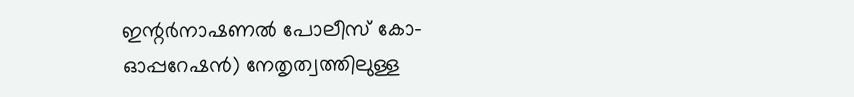ഇന്റർനാഷണൽ പോലീസ് കോ-ഓപ്പറേഷൻ) നേതൃത്വത്തിലുള്ള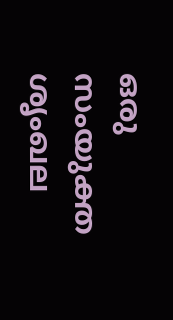ഒരു സംയുക്ത ശൃംഖല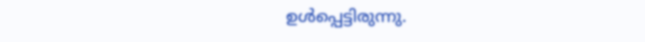ഉൾപ്പെട്ടിരുന്നു.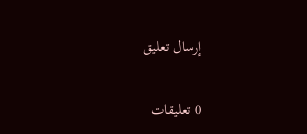إرسال تعليق

0 تعليقات